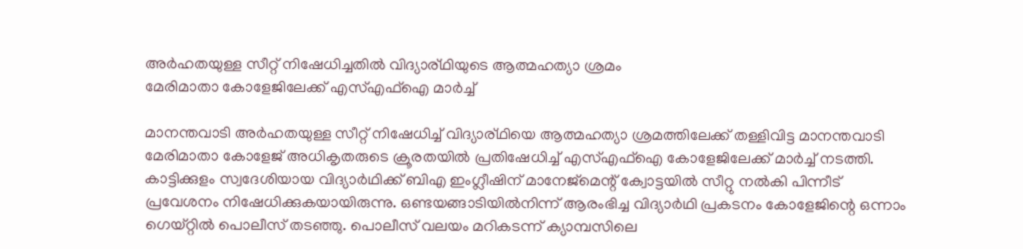അർഹതയുള്ള സീറ്റ് നിഷേധിച്ചതിൽ വിദ്യാര്ഥിയുടെ ആത്മഹത്യാ ശ്രമം
മേരിമാതാ കോളേജിലേക്ക് എസ്എഫ്ഐ മാർച്ച്

മാനന്തവാടി അർഹതയുള്ള സീറ്റ് നിഷേധിച്ച് വിദ്യാര്ഥിയെ ആത്മഹത്യാ ശ്രമത്തിലേക്ക് തള്ളിവിട്ട മാനന്തവാടി മേരിമാതാ കോളേജ് അധികൃതരുടെ ക്രൂരതയിൽ പ്രതിഷേധിച്ച് എസ്എഫ്ഐ കോളേജിലേക്ക് മാർച്ച് നടത്തി. കാട്ടിക്കുളം സ്വദേശിയായ വിദ്യാർഥിക്ക് ബിഎ ഇംഗ്ലീഷിന് മാനേജ്മെന്റ് ക്വോട്ടയിൽ സീറ്റു നൽകി പിന്നീട് പ്രവേശനം നിഷേധിക്കുകയായിരുന്നു. ഒണ്ടയങ്ങാടിയിൽനിന്ന് ആരംഭിച്ച വിദ്യാർഥി പ്രകടനം കോളേജിന്റെ ഒന്നാം ഗെയ്റ്റിൽ പൊലീസ് തടഞ്ഞു. പൊലീസ് വലയം മറികടന്ന് ക്യാമ്പസിലെ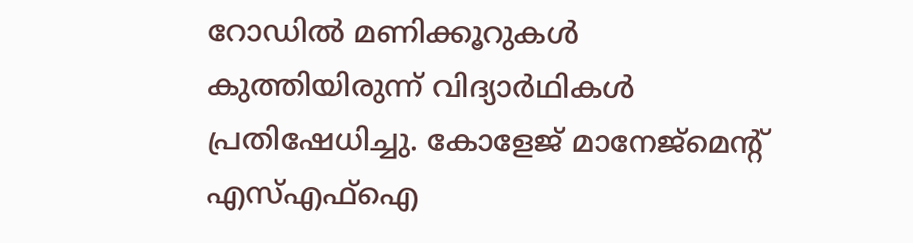റോഡിൽ മണിക്കൂറുകൾ കുത്തിയിരുന്ന് വിദ്യാർഥികൾ പ്രതിഷേധിച്ചു. കോളേജ് മാനേജ്മെന്റ് എസ്എഫ്ഐ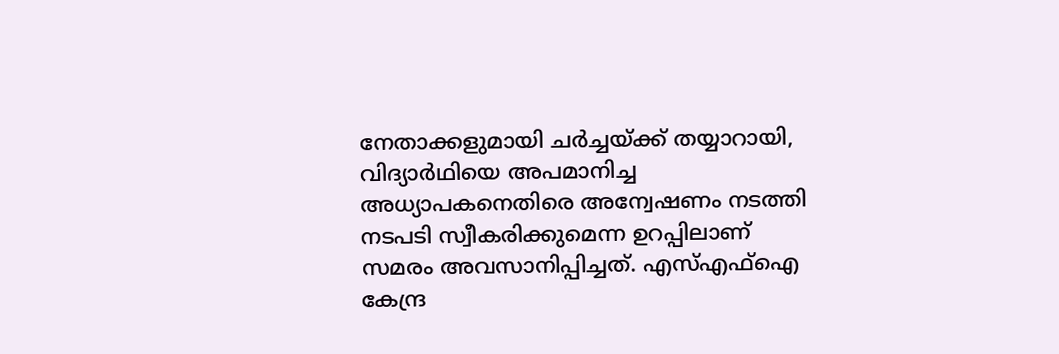നേതാക്കളുമായി ചർച്ചയ്ക്ക് തയ്യാറായി, വിദ്യാർഥിയെ അപമാനിച്ച അധ്യാപകനെതിരെ അന്വേഷണം നടത്തി നടപടി സ്വീകരിക്കുമെന്ന ഉറപ്പിലാണ് സമരം അവസാനിപ്പിച്ചത്. എസ്എഫ്ഐ കേന്ദ്ര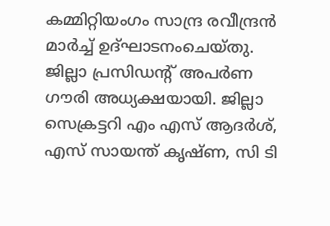കമ്മിറ്റിയംഗം സാന്ദ്ര രവീന്ദ്രൻ മാർച്ച് ഉദ്ഘാടനംചെയ്തു. ജില്ലാ പ്രസിഡന്റ് അപർണ ഗൗരി അധ്യക്ഷയായി. ജില്ലാ സെക്രട്ടറി എം എസ് ആദർശ്, എസ് സായന്ത് കൃഷ്ണ, സി ടി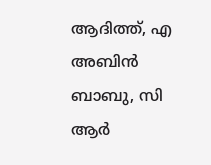ആദിത്ത്, എ അബിൻ ബാബു, സി ആർ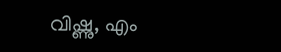വിഷ്ണു, എം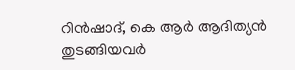റിൻഷാദ്, കെ ആർ ആദിത്യൻ തുടങ്ങിയവർ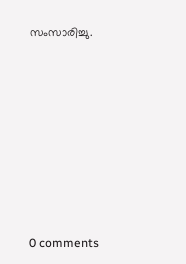സംസാരിച്ചു.









0 comments